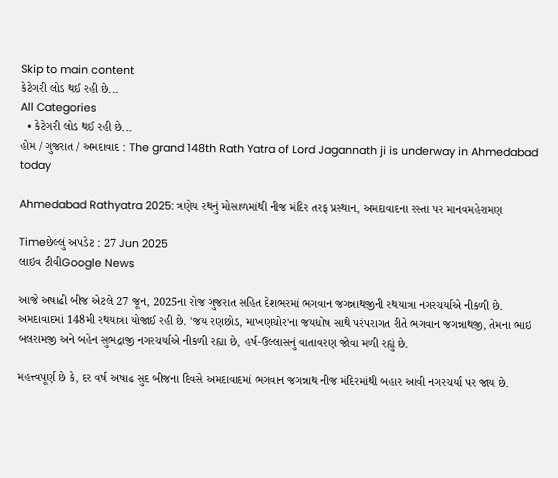Skip to main content
કેટેગરી લોડ થઈ રહી છે...
All Categories
  • કેટેગરી લોડ થઈ રહી છે...
હોમ / ગુજરાત / અમદાવાદ : The grand 148th Rath Yatra of Lord Jagannath ji is underway in Ahmedabad today

Ahmedabad Rathyatra 2025: ત્રણેય રથનું મોસાળમાંથી નીજ મંદિર તરફ પ્રસ્થાન, અમદાવાદના રસ્તા પર માનવમહેરામણ

Timeછેલ્લું અપડેટ : 27 Jun 2025
લાઇવ ટીવીGoogle News

આજે અષાઢી બીજ એટલે 27 જૂન, 2025ના રોજ ગુજરાત સહિત દેશભરમાં ભગવાન જગન્નાથજીની રથયાત્રા નગરચર્યાએ નીકળી છે. અમદાવાદમાં 148મી રથયાત્રા યોજાઈ રહી છે. 'જય રણછોડ, માખણચોર'ના જયધોષ સાથે પરંપરાગત રીતે ભગવાન જગન્નાથજી, તેમના ભાઇ બલરામજી અને બહેન સુભદ્રાજી નગરચર્યાએ નીકળી રહ્યા છે, હર્ષ-ઉલ્લાસનું વાતાવરણ જોવા મળી રહ્યું છે.

મહત્ત્વપૂર્ણ છે કે, દર વર્ષ અષાઢ સુદ બીજના દિવસે અમદાવાદમાં ભગવાન જગન્નાથ નીજ મંદિરમાંથી બહાર આવી નગરચર્યા પર જાય છે.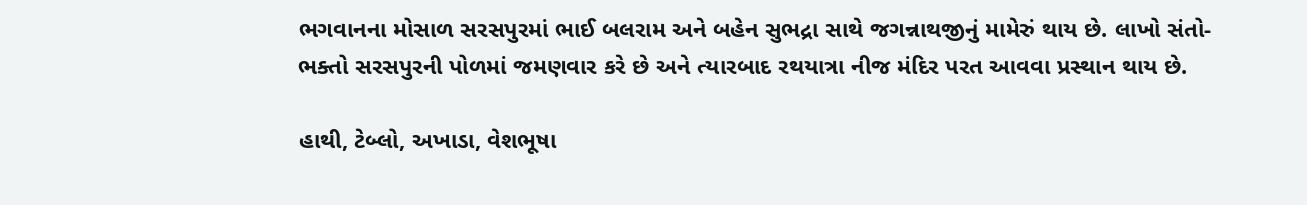ભગવાનના મોસાળ સરસપુરમાં ભાઈ બલરામ અને બહેન સુભદ્રા સાથે જગન્નાથજીનું મામેરું થાય છે. લાખો સંતો-ભક્તો સરસપુરની પોળમાં જમણવાર કરે છે અને ત્યારબાદ રથયાત્રા નીજ મંદિર પરત આવવા પ્રસ્થાન થાય છે.

હાથી, ટેબ્લો, અખાડા, વેશભૂષા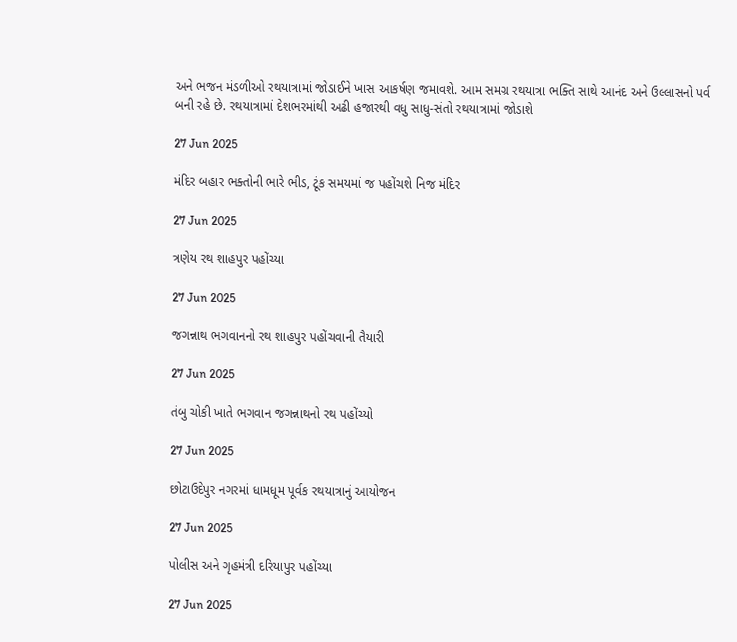અને ભજન મંડળીઓ રથયાત્રામાં જોડાઈને ખાસ આકર્ષણ જમાવશે. આમ સમગ્ર રથયાત્રા ભક્તિ સાથે આનંદ અને ઉલ્લાસનો પર્વ બની રહે છે. રથયાત્રામાં દેશભરમાંથી અઢી હજારથી વધુ સાધુ-સંતો રથયાત્રામાં જોડાશે

27 Jun 2025

મંદિર બહાર ભક્તોની ભારે ભીડ, ટૂંક સમયમાં જ પહોંચશે નિજ મંદિર

27 Jun 2025

ત્રણેય રથ શાહપુર પહોંચ્યા

27 Jun 2025

જગન્નાથ ભગવાનનો રથ શાહપુર પહોંચવાની તૈયારી

27 Jun 2025

તંબુ ચોકી ખાતે ભગવાન જગન્નાથનો રથ પહોંચ્યો

27 Jun 2025

છોટાઉદેપુર નગરમાં ધામધૂમ પૂર્વક રથયાત્રાનું આયોજન

27 Jun 2025

પોલીસ અને ગૃહમંત્રી દરિયાપુર પહોંચ્યા

27 Jun 2025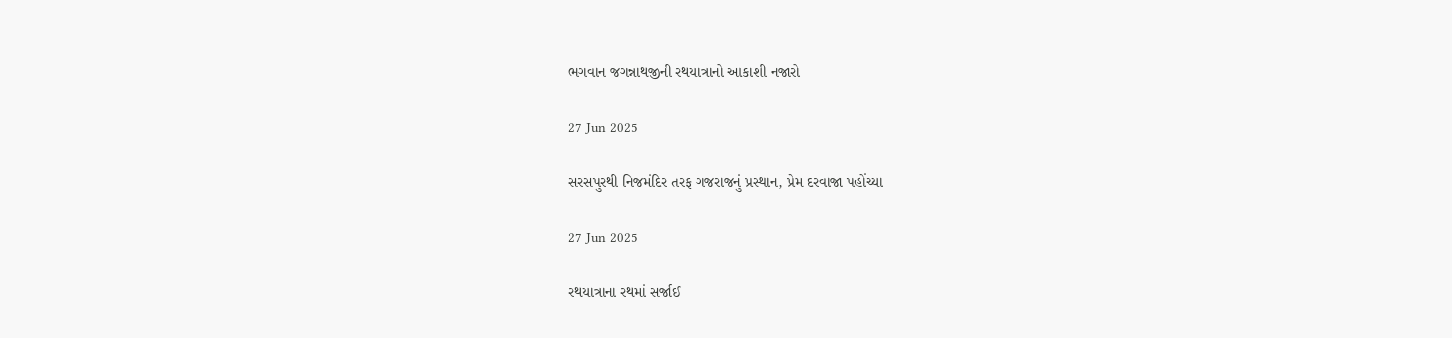ભગવાન જગન્નાથજીની રથયાત્રાનો આકાશી નજારો

27 Jun 2025

સરસપુરથી નિજમંદિર તરફ ગજરાજનું પ્રસ્થાન, પ્રેમ દરવાજા પહોંચ્યા

27 Jun 2025

રથયાત્રાના રથમાં સર્જાઈ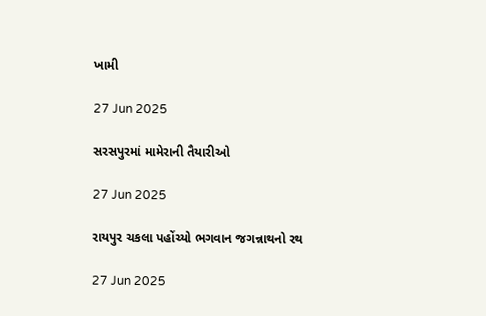ખામી

27 Jun 2025

સરસપુરમાં મામેરાની તૈયારીઓ

27 Jun 2025

રાયપુર ચકલા પહોંચ્યો ભગવાન જગન્નાથનો રથ

27 Jun 2025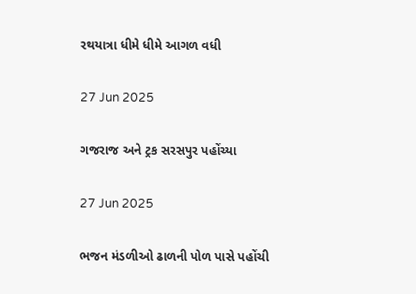રથયાત્રા ધીમે ધીમે આગળ વધી

27 Jun 2025

ગજરાજ અને ટ્રક સરસપુર પહોંચ્યા

27 Jun 2025

ભજન મંડળીઓ ઢાળની પોળ પાસે પહોંચી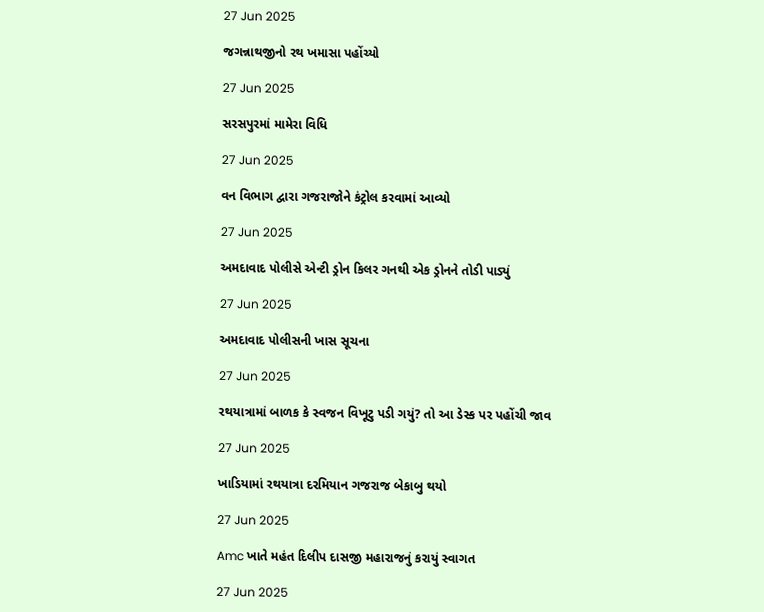27 Jun 2025

જગન્નાથજીનો રથ ખમાસા પહોંચ્યો

27 Jun 2025

સરસપુરમાં મામેરા વિધિ

27 Jun 2025

વન વિભાગ દ્વારા ગજરાજોને કંટ્રોલ કરવામાં આવ્યો

27 Jun 2025

અમદાવાદ પોલીસે એન્ટી ડ્રોન કિલર ગનથી એક ડ્રોનને તોડી પાડ્યું

27 Jun 2025

અમદાવાદ પોલીસની ખાસ સૂચના

27 Jun 2025

રથયાત્રામાં બાળક કે સ્વજન વિખૂટુ પડી ગયું? તો આ ડેસ્ક પર પહોંચી જાવ

27 Jun 2025

ખાડિયામાં રથયાત્રા દરમિયાન ગજરાજ બેકાબુ થયો

27 Jun 2025

Amc ખાતે મહંત દિલીપ દાસજી મહારાજનું કરાયું સ્વાગત

27 Jun 2025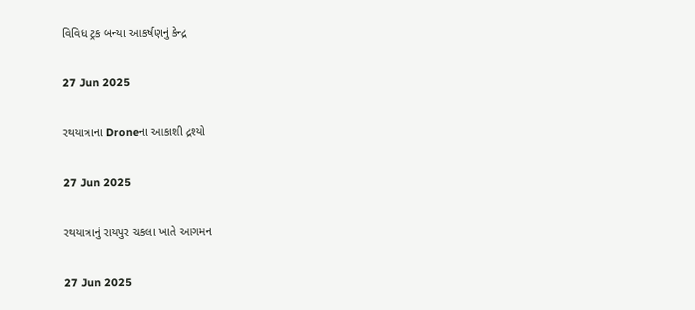વિવિધ ટ્રક બન્યા આકર્ષણનું કેન્દ્ર

27 Jun 2025

રથયાત્રાના Droneના આકાશી દ્રશ્યો

27 Jun 2025

રથયાત્રાનું રાયપુર ચકલા ખાતે આગમન

27 Jun 2025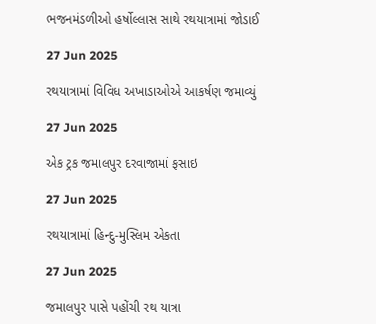ભજનમંડળીઓ હર્ષોલ્લાસ સાથે રથયાત્રામાં જોડાઈ

27 Jun 2025

રથયાત્રામાં વિવિધ અખાડાઓએ આકર્ષણ જમાવ્યું

27 Jun 2025

એક ટ્રક જમાલપુર દરવાજામાં ફસાઇ

27 Jun 2025

રથયાત્રામાં હિન્દુ-મુસ્લિમ એકતા

27 Jun 2025

જમાલપુર પાસે પહોંચી રથ યાત્રા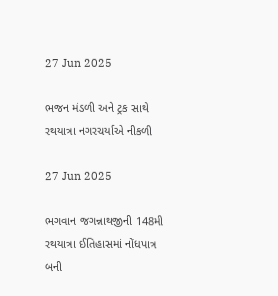27 Jun 2025

ભજન મંડળી અને ટ્રક સાથે રથયાત્રા નગરચર્યાએ નીકળી

27 Jun 2025

ભગવાન જગન્નાથજીની 148મી રથયાત્રા ઈતિહાસમાં નોંધપાત્ર બની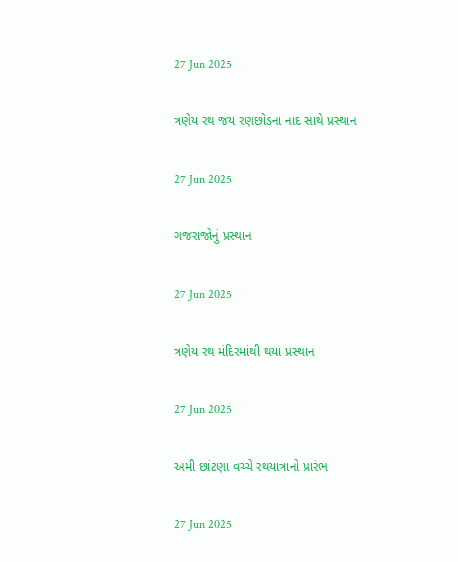27 Jun 2025

ત્રણેય રથ જય રણછોડના નાદ સાથે પ્રસ્થાન

27 Jun 2025

ગજરાજોનું પ્રસ્થાન

27 Jun 2025

ત્રણેય રથ મંદિરમાંથી થયા પ્રસ્થાન

27 Jun 2025

અમી છાંટણા વચ્ચે રથયાત્રાનો પ્રારંભ

27 Jun 2025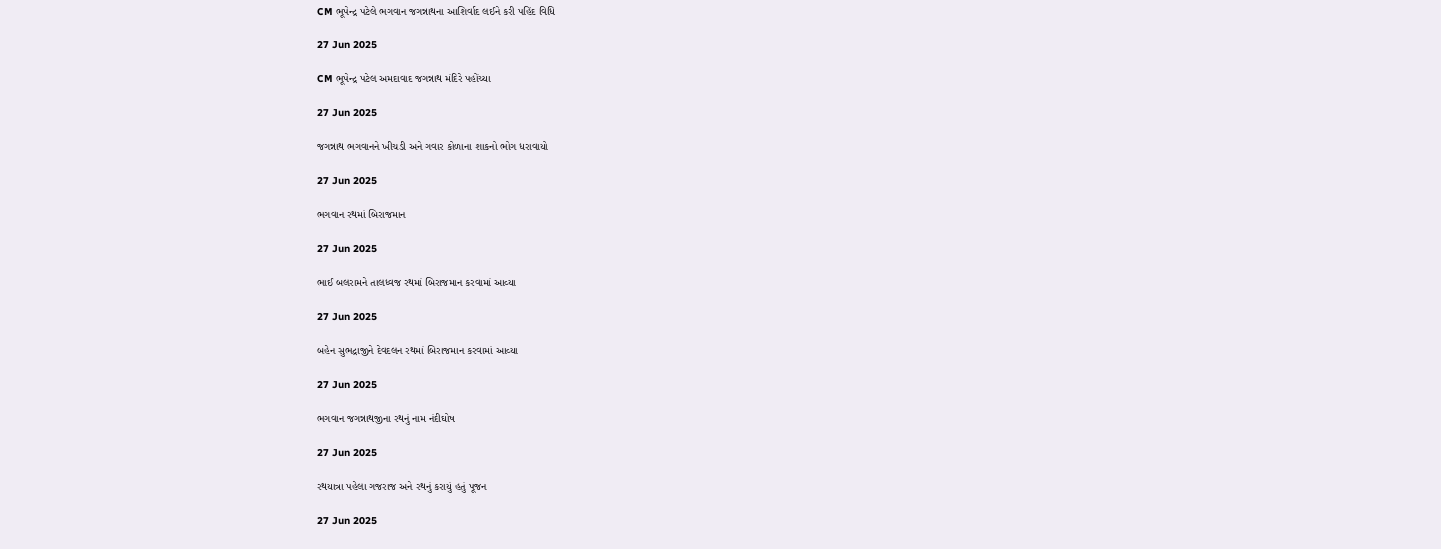CM ભૂપેન્દ્ર પટેલે ભગવાન જગન્નાથના આશિર્વાદ લઈને કરી પહિંદ વિધિ

27 Jun 2025

CM ભૂપેન્દ્ર પટેલ અમદાવાદ જગન્નાથ મંદિરે પહોંચ્યા

27 Jun 2025

જગન્નાથ ભગવાનને ખીચડી અને ગવાર કોળાના શાકનો ભોગ ધરાવાયો

27 Jun 2025

ભગવાન રથમાં બિરાજમાન

27 Jun 2025

ભાઈ બલરામને તાલધ્વજ રથમાં બિરાજમાન કરવામાં આવ્યા

27 Jun 2025

બહેન સુભદ્રાજીને દેવદલન રથમાં બિરાજમાન કરવામાં આવ્યા

27 Jun 2025

ભગવાન જગન્નાથજીના રથનું નામ નંદીઘોષ

27 Jun 2025

રથયાત્રા પહેલા ગજરાજ અને રથનું કરાયું હતું પૂજન

27 Jun 2025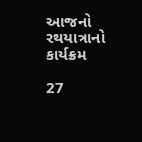આજનો રથયાત્રાનો કાર્યક્રમ

27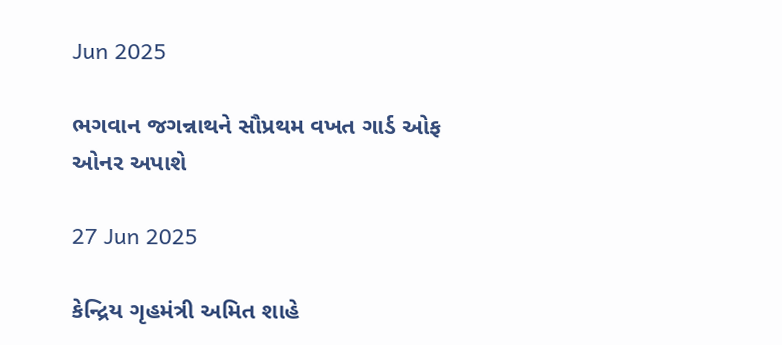Jun 2025

ભગવાન જગન્નાથને સૌપ્રથમ વખત ગાર્ડ ઓફ ઓનર અપાશે

27 Jun 2025

કેન્દ્રિય ગૃહમંત્રી અમિત શાહે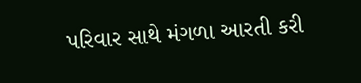પરિવાર સાથે મંગળા આરતી કરી